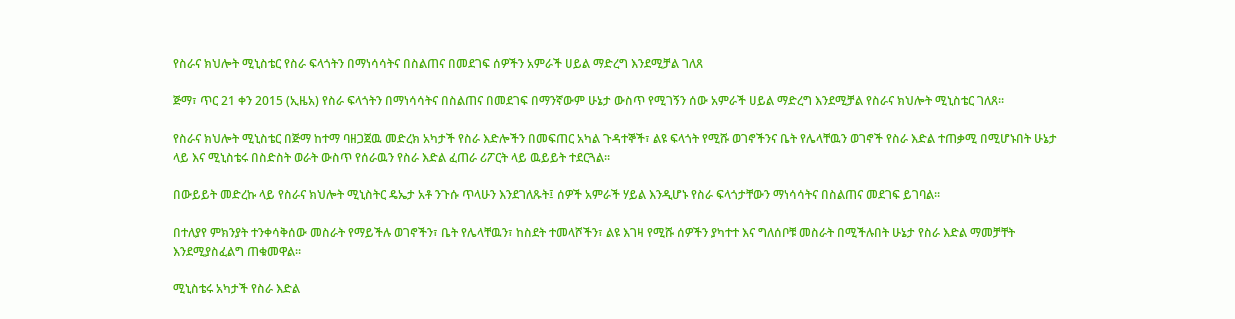የስራና ክህሎት ሚኒስቴር የስራ ፍላጎትን በማነሳሳትና በስልጠና በመደገፍ ሰዎችን አምራች ሀይል ማድረግ እንደሚቻል ገለጸ

ጅማ፣ ጥር 21 ቀን 2015 (ኢዜአ) የስራ ፍላጎትን በማነሳሳትና በስልጠና በመደገፍ በማንኛውም ሁኔታ ውስጥ የሚገኝን ሰው አምራች ሀይል ማድረግ እንደሚቻል የስራና ክህሎት ሚኒስቴር ገለጸ።

የስራና ክህሎት ሚኒስቴር በጅማ ከተማ ባዘጋጀዉ መድረክ አካታች የስራ እድሎችን በመፍጠር አካል ጉዳተኞች፣ ልዩ ፍላጎት የሚሹ ወገኖችንና ቤት የሌላቸዉን ወገኖች የስራ እድል ተጠቃሚ በሚሆኑበት ሁኔታ ላይ እና ሚኒስቴሩ በስድስት ወራት ውስጥ የሰራዉን የስራ እድል ፈጠራ ሪፖርት ላይ ዉይይት ተደርጓል።

በውይይት መድረኩ ላይ የስራና ክህሎት ሚኒስትር ዴኤታ አቶ ንጉሱ ጥላሁን እንደገለጹት፤ ሰዎች አምራች ሃይል እንዲሆኑ የስራ ፍላጎታቸውን ማነሳሳትና በስልጠና መደገፍ ይገባል።

በተለያየ ምክንያት ተንቀሳቅሰው መስራት የማይችሉ ወገኖችን፣ ቤት የሌላቸዉን፣ ከስደት ተመላሾችን፣ ልዩ እገዛ የሚሹ ሰዎችን ያካተተ እና ግለሰቦቹ መስራት በሚችሉበት ሁኔታ የስራ እድል ማመቻቸት እንደሚያስፈልግ ጠቁመዋል።

ሚኒስቴሩ አካታች የስራ እድል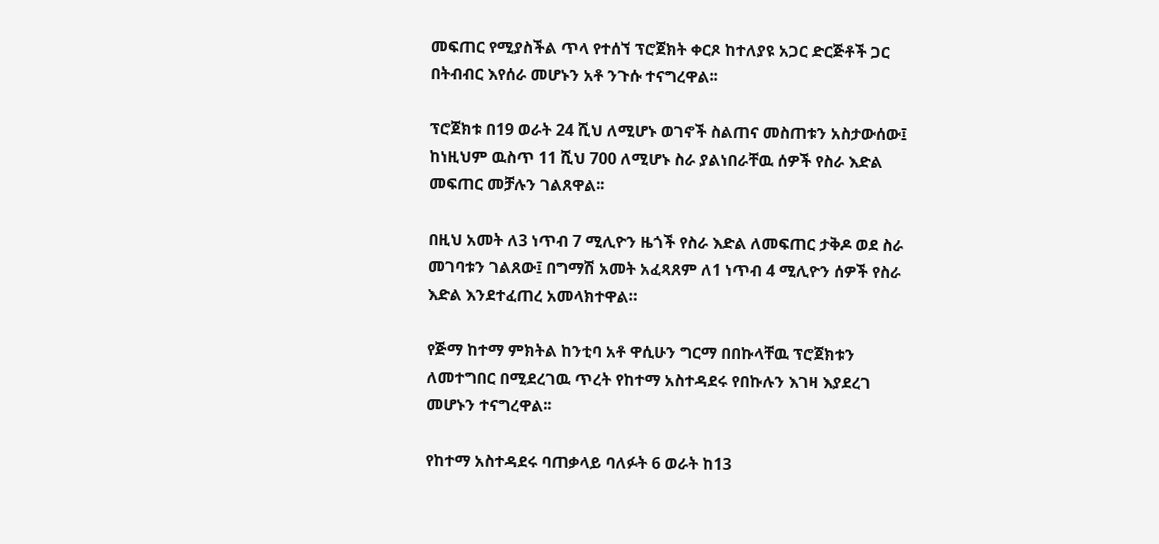መፍጠር የሚያስችል ጥላ የተሰኘ ፕሮጀክት ቀርጾ ከተለያዩ አጋር ድርጅቶች ጋር በትብብር እየሰራ መሆኑን አቶ ንጉሱ ተናግረዋል፡፡

ፕሮጀክቱ በ19 ወራት 24 ሺህ ለሚሆኑ ወገኖች ስልጠና መስጠቱን አስታውሰው፤ ከነዚህም ዉስጥ 11 ሺህ 700 ለሚሆኑ ስራ ያልነበራቸዉ ሰዎች የስራ እድል መፍጠር መቻሉን ገልጸዋል፡፡

በዚህ አመት ለ3 ነጥብ 7 ሚሊዮን ዜጎች የስራ እድል ለመፍጠር ታቅዶ ወደ ስራ መገባቱን ገልጸው፤ በግማሽ አመት አፈጻጸም ለ1 ነጥብ 4 ሚሊዮን ሰዎች የስራ እድል እንደተፈጠረ አመላክተዋል።

የጅማ ከተማ ምክትል ከንቲባ አቶ ዋሲሁን ግርማ በበኩላቸዉ ፕሮጀክቱን ለመተግበር በሚደረገዉ ጥረት የከተማ አስተዳደሩ የበኩሉን እገዛ እያደረገ መሆኑን ተናግረዋል፡፡

የከተማ አስተዳደሩ ባጠቃላይ ባለፉት 6 ወራት ከ13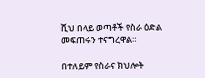ሺህ በላይ ወጣቶች የስራ ዕድል መፍጠሩን ተናግረዋል።

በተለይም የስራና ክህሎት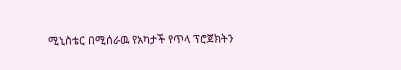ሚኒስቴር በሚሰራዉ የአካታች የጥላ ፕሮጀክትን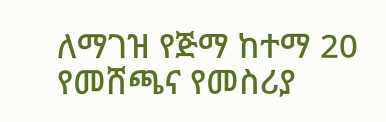ለማገዝ የጅማ ከተማ 20 የመሸጫና የመስሪያ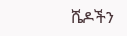ሼዶችን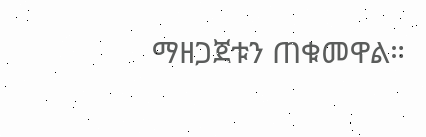ማዘጋጀቱን ጠቁመዋል።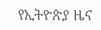የኢትዮጵያ ዜና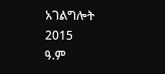አገልግሎት
2015
ዓ.ም